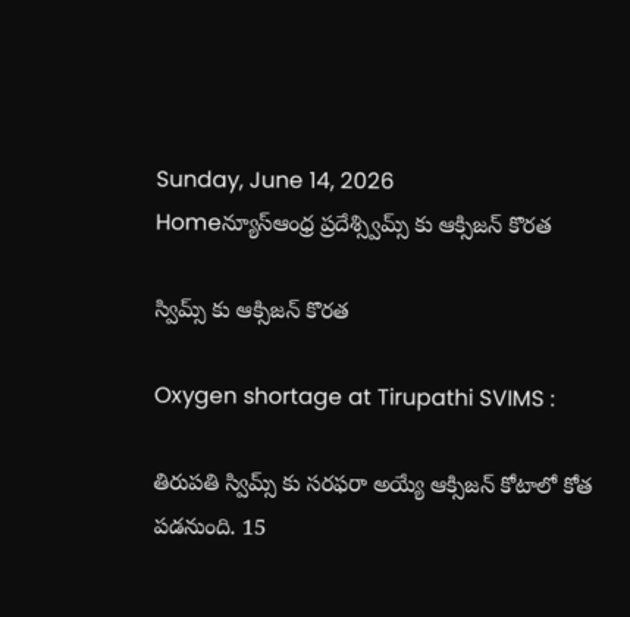Sunday, June 14, 2026
Homeన్యూస్ఆంధ్ర ప్రదేశ్స్విమ్స్ కు ఆక్సిజన్ కొరత

స్విమ్స్ కు ఆక్సిజన్ కొరత

Oxygen shortage at Tirupathi SVIMS :

తిరుపతి స్విమ్స్ కు సరఫరా అయ్యే ఆక్సిజన్ కోటాలో కోత పడనుంది. 15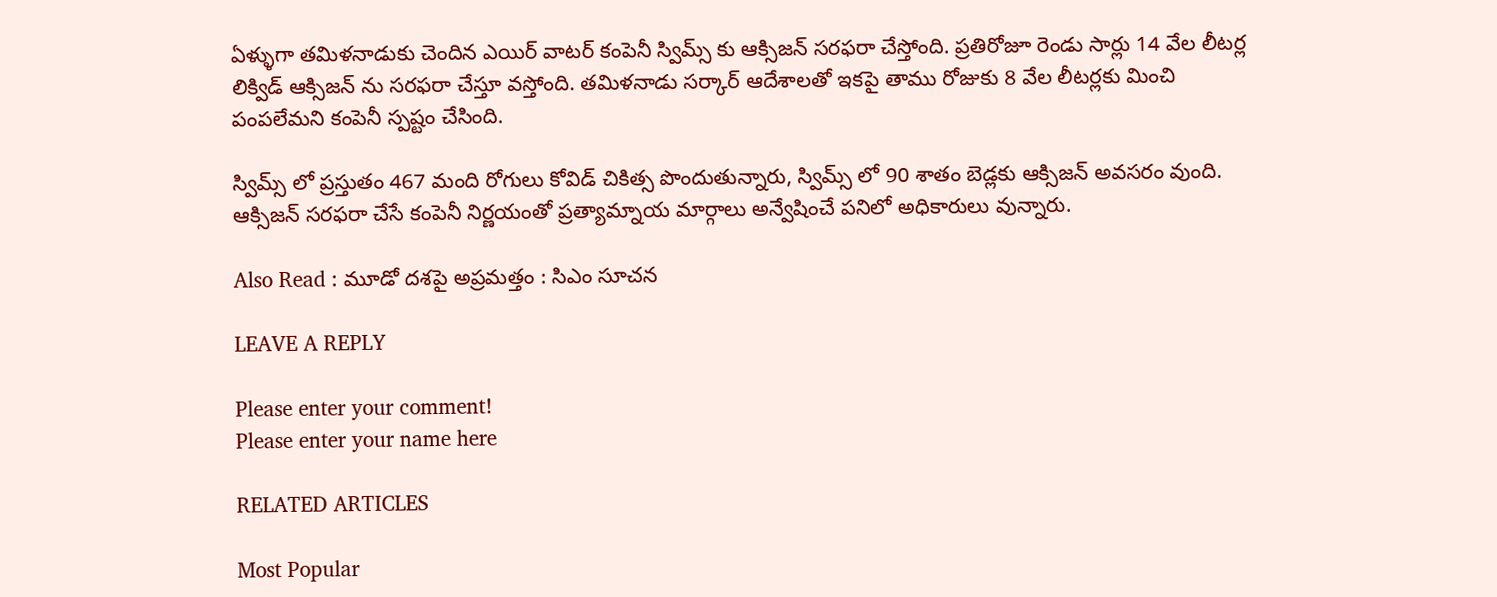ఏళ్ళుగా తమిళనాడుకు చెందిన ఎయిర్ వాటర్ కంపెనీ స్విమ్స్ కు ఆక్సిజన్ సరఫరా చేస్తోంది. ప్రతిరోజూ రెండు సార్లు 14 వేల లీటర్ల లిక్విడ్ ఆక్సిజన్ ను సరఫరా చేస్తూ వస్తోంది. తమిళనాడు సర్కార్ ఆదేశాలతో ఇకపై తాము రోజుకు 8 వేల లీటర్లకు మించి పంపలేమని కంపెనీ స్పష్టం చేసింది.

స్విమ్స్ లో ప్రస్తుతం 467 మంది రోగులు కోవిడ్ చికిత్స పొందుతున్నారు, స్విమ్స్ లో 90 శాతం బెడ్లకు ఆక్సిజన్ అవసరం వుంది. ఆక్సిజన్ సరఫరా చేసే కంపెనీ నిర్ణయంతో ప్రత్యామ్నాయ మార్గాలు అన్వేషించే పనిలో అధికారులు వున్నారు.

Also Read : మూడో దశపై అప్రమత్తం : సిఎం సూచన

LEAVE A REPLY

Please enter your comment!
Please enter your name here

RELATED ARTICLES

Most Popular